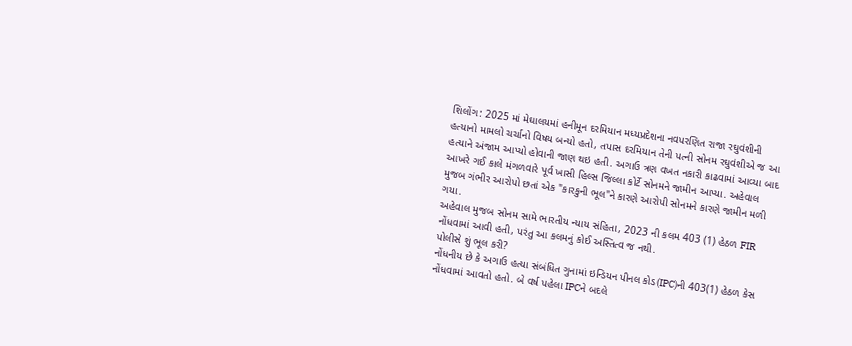શિલોંગ: 2025 માં મેઘાલયમાં હનીમૂન દરમિયાન મધ્યપ્રદેશના નવપરણિત રાજા રઘુવંશીની હત્યાનો મામલો ચર્ચાનો વિષય બન્યો હતો, તપાસ દરમિયાન તેની પત્ની સોનમ રઘુવંશીએ જ આ હત્યાને અંજામ આપ્યો હોવાની જાણ થઇ હતી. અગાઉ ત્રણ વખત નકારી કાઢવામાં આવ્યા બાદ આખરે ગઈ કાલે મંગળવારે પૂર્વ ખાસી હિલ્સ જિલ્લા કોર્ટે સોનમને જામીન આપ્યા. અહેવાલ મુજબ ગંભીર આરોપો છતાં એક "કારકુની ભૂલ"ને કારણે આરોપી સોનમને કારણે જામીન મળી ગયા.
અહેવાલ મુજબ સોનમ સામે ભારતીય ન્યાય સંહિતા, 2023 ની કલમ 403 (1) હેઠળ FIR નોંધવામાં આવી હતી, પરંતુ આ કલમનું કોઈ અસ્તિત્વ જ નથી.
પોલીસે શું ભૂલ કરી?
નોંધનીય છે કે અગાઉ હત્યા સંબંધિત ગુનામાં ઇન્ડિયન પીનલ કોડ(IPC)ની 403(1) હેઠળ કેસ નોંધવામાં આવતો હતો. બે વર્ષ પહેલા IPCને બદલે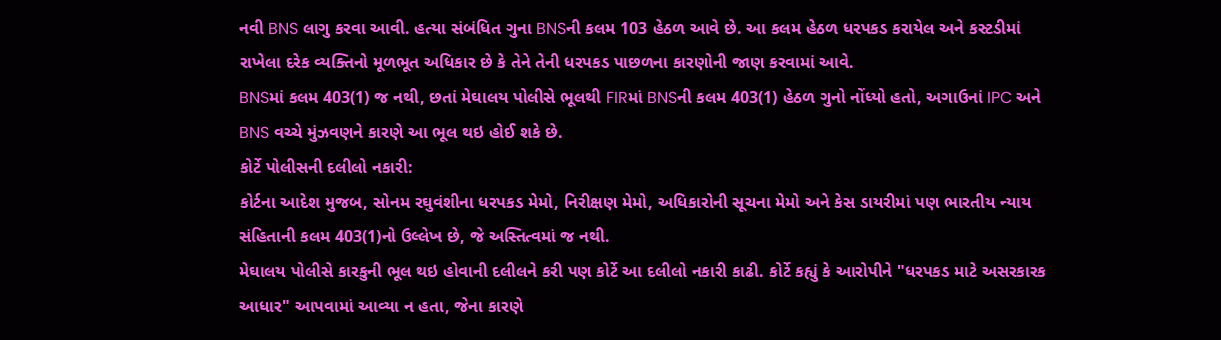નવી BNS લાગુ કરવા આવી. હત્યા સંબંધિત ગુના BNSની કલમ 103 હેઠળ આવે છે. આ કલમ હેઠળ ધરપકડ કરાયેલ અને કસ્ટડીમાં રાખેલા દરેક વ્યક્તિનો મૂળભૂત અધિકાર છે કે તેને તેની ધરપકડ પાછળના કારણોની જાણ કરવામાં આવે.
BNSમાં કલમ 403(1) જ નથી, છતાં મેઘાલય પોલીસે ભૂલથી FIRમાં BNSની કલમ 403(1) હેઠળ ગુનો નોંધ્યો હતો, અગાઉનાં IPC અને BNS વચ્ચે મુંઝવણને કારણે આ ભૂલ થઇ હોઈ શકે છે.
કોર્ટે પોલીસની દલીલો નકારી:
કોર્ટના આદેશ મુજબ, સોનમ રઘુવંશીના ધરપકડ મેમો, નિરીક્ષણ મેમો, અધિકારોની સૂચના મેમો અને કેસ ડાયરીમાં પણ ભારતીય ન્યાય સંહિતાની કલમ 403(1)નો ઉલ્લેખ છે, જે અસ્તિત્વમાં જ નથી.
મેઘાલય પોલીસે કારકુની ભૂલ થઇ હોવાની દલીલને કરી પણ કોર્ટે આ દલીલો નકારી કાઢી. કોર્ટે કહ્યું કે આરોપીને "ધરપકડ માટે અસરકારક આધાર" આપવામાં આવ્યા ન હતા, જેના કારણે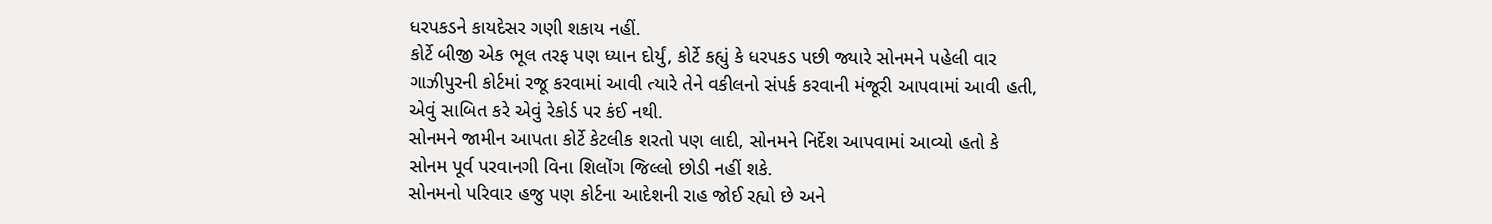ધરપકડને કાયદેસર ગણી શકાય નહીં.
કોર્ટે બીજી એક ભૂલ તરફ પણ ધ્યાન દોર્યું, કોર્ટે કહ્યું કે ધરપકડ પછી જ્યારે સોનમને પહેલી વાર ગાઝીપુરની કોર્ટમાં રજૂ કરવામાં આવી ત્યારે તેને વકીલનો સંપર્ક કરવાની મંજૂરી આપવામાં આવી હતી, એવું સાબિત કરે એવું રેકોર્ડ પર કંઈ નથી.
સોનમને જામીન આપતા કોર્ટે કેટલીક શરતો પણ લાદી, સોનમને નિર્દેશ આપવામાં આવ્યો હતો કે સોનમ પૂર્વ પરવાનગી વિના શિલોંગ જિલ્લો છોડી નહીં શકે.
સોનમનો પરિવાર હજુ પણ કોર્ટના આદેશની રાહ જોઈ રહ્યો છે અને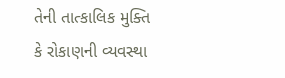તેની તાત્કાલિક મુક્તિ કે રોકાણની વ્યવસ્થા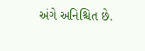અંગે અનિશ્ચિત છે.